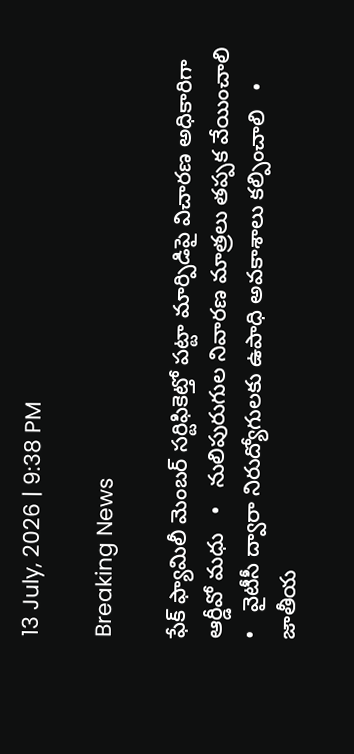13 July, 2026 | 9:38 PM

Breaking News

ఫేక్ ఫ్యామిలీ మెంబర్ సర్టిఫికెట్తో పట్టా మార్పిడిపై విచారణ అధికారిగా ఆర్డీవో మధు   •   నులిపురుగుల నివారణ మాత్రలు తప్పక వేయించాలి   •   వైటీసీ ద్వారా నిరుద్యోగులకు ఉపాధి అవకాశాలు కల్పించాలి   •   జాతీయ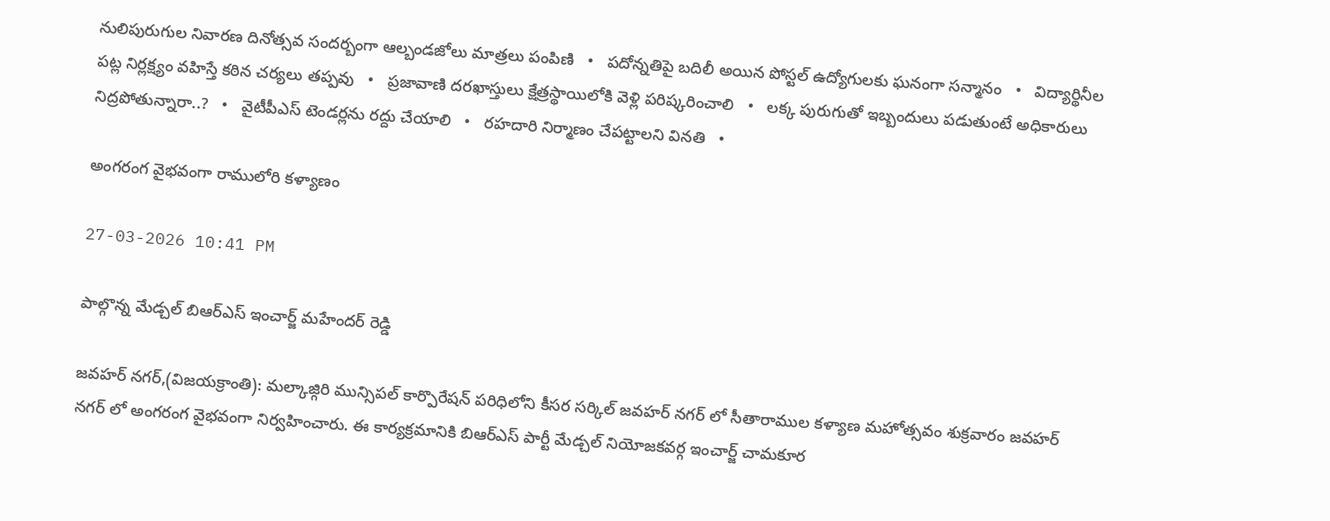నులిపురుగుల నివారణ దినోత్సవ సందర్బంగా ఆల్బండజోలు మాత్రలు పంపిణి   •   పదోన్నతిపై బదిలీ అయిన పోస్టల్ ఉద్యోగులకు ఘనంగా సన్మానం   •   విద్యార్థినీల పట్ల నిర్లక్ష్యం వహిస్తే కఠిన చర్యలు తప్పవు   •   ప్రజావాణి దరఖాస్తులు క్షేత్రస్థాయిలోకి వెళ్లి పరిష్కరించాలి   •   లక్క పురుగుతో ఇబ్బందులు పడుతుంటే అధికారులు నిద్రపోతున్నారా..?   •   వైటీపీఎస్ టెండర్లను రద్దు చేయాలి   •   రహదారి నిర్మాణం చేప‌ట్టాల‌ని వినతి   •

అంగరంగ వైభవంగా రాములోరి కళ్యాణం

27-03-2026 10:41 PM

పాల్గొన్న మేడ్చల్ బిఆర్ఎస్ ఇంచార్జ్ మహేందర్ రెడ్డి

జవహర్ నగర్,(విజయక్రాంతి): మల్కాజ్గిరి మున్సిపల్ కార్పొరేషన్ పరిధిలోని కీసర సర్కిల్ జవహర్ నగర్ లో సీతారాముల కళ్యాణ మహోత్సవం శుక్రవారం జవహర్ నగర్ లో అంగరంగ వైభవంగా నిర్వహించారు. ఈ కార్యక్రమానికి బిఆర్ఎస్ పార్టీ మేడ్చల్ నియోజకవర్గ ఇంచార్జ్ చామకూర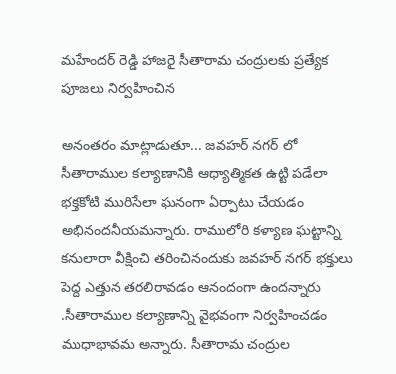మహేందర్ రెడ్డి హాజరై సీతారామ చంద్రులకు ప్రత్యేక పూజలు నిర్వహించిన

అనంతరం మాట్లాడుతూ... జవహర్ నగర్ లో సీతారాముల కల్యాణానికి ఆధ్యాత్మికత ఉట్టి పడేలా భక్తకోటి మురిసేలా ఘనంగా ఏర్పాటు చేయడం అభినందనీయమన్నారు. రాములోరి కళ్యాణ ఘట్టాన్ని కనులారా వీక్షించి తరించినందుకు జవహర్ నగర్ భక్తులు పెద్ద ఎత్తున తరలిరావడం ఆనందంగా ఉందన్నారు .సీతారాముల కల్యాణాన్ని వైభవంగా నిర్వహించడం ముధాభావమ అన్నారు. సీతారామ చంద్రుల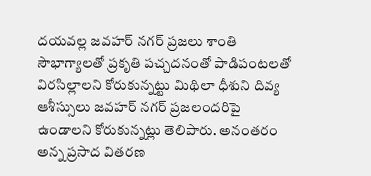దయవల్ల జవహర్ నగర్ ప్రజలు శాంతి సౌభాగ్యాలతో ప్రకృతి పచ్చదనంతో పాడిపంటలతో విరసిల్లాలని కోరుకున్నట్టు మిథిలా ధీశుని దివ్య ఆశీస్సులు జవహర్ నగర్ ప్రజలందరిపై ఉండాలని కోరుకున్నట్లు తెలిపారు. అనంతరం అన్న ప్రసాద వితరణ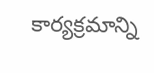కార్యక్రమాన్ని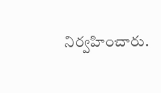నిర్వహించారు.